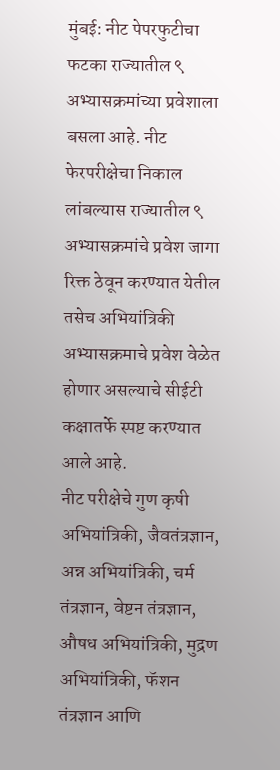मुंबई: नीट पेपरफुटीचा फटका राज्यातील ९ अभ्यासक्रमांच्या प्रवेशाला बसला आहे. नीट फेरपरीक्षेचा निकाल लांबल्यास राज्यातील ९ अभ्यासक्रमांचे प्रवेश जागा रिक्त ठेवून करण्यात येतील तसेच अभियांत्रिकी अभ्यासक्रमाचे प्रवेश वेळेत होणार असल्याचे सीईटी कक्षातर्फे स्पष्ट करण्यात आले आहे.
नीट परीक्षेचे गुण कृषी अभियांत्रिकी, जैवतंत्रज्ञान, अन्न अभियांत्रिकी, चर्म तंत्रज्ञान, वेष्टन तंत्रज्ञान, औषध अभियांत्रिकी, मुद्रण अभियांत्रिकी, फॅशन तंत्रज्ञान आणि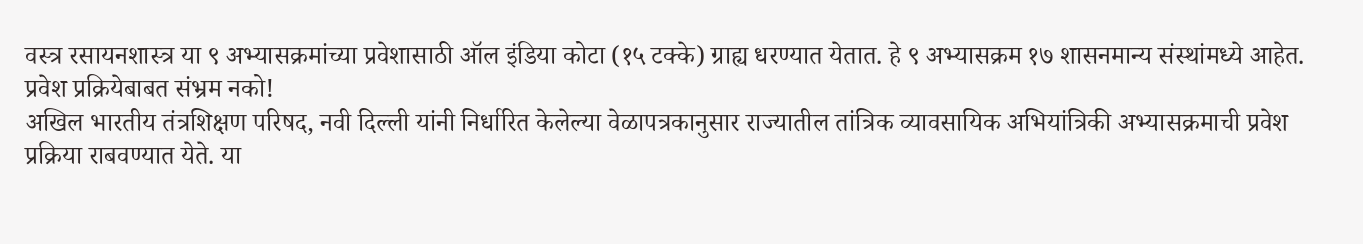वस्त्र रसायनशास्त्र या ९ अभ्यासक्रमांच्या प्रवेशासाठी ऑल इंडिया कोटा (१५ टक्के) ग्राह्य धरण्यात येतात. हे ९ अभ्यासक्रम १७ शासनमान्य संस्थांमध्ये आहेत.
प्रवेश प्रक्रियेबाबत संभ्रम नको!
अखिल भारतीय तंत्रशिक्षण परिषद, नवी दिल्ली यांनी निर्धारित केलेल्या वेळापत्रकानुसार राज्यातील तांत्रिक व्यावसायिक अभियांत्रिकी अभ्यासक्रमाची प्रवेश प्रक्रिया राबवण्यात येते. या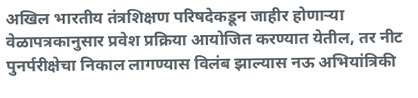अखिल भारतीय तंत्रशिक्षण परिषदेकडून जाहीर होणाऱ्या वेळापत्रकानुसार प्रवेश प्रक्रिया आयोजित करण्यात येतील, तर नीट पुनर्परीक्षेचा निकाल लागण्यास विलंब झाल्यास नऊ अभियांत्रिकी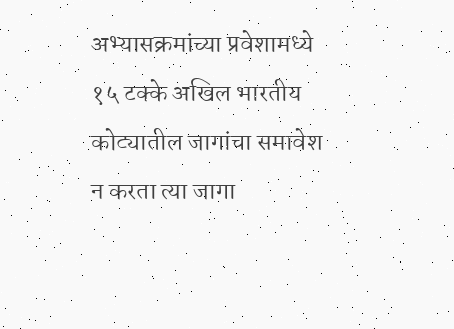अभ्यासक्रमांच्या प्रवेशामध्ये १५ टक्के अखिल भारतीय कोट्यातील जागांचा समावेश न करता त्या जागा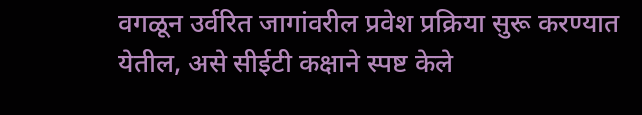वगळून उर्वरित जागांवरील प्रवेश प्रक्रिया सुरू करण्यात येतील, असे सीईटी कक्षाने स्पष्ट केले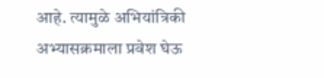आहे. त्यामुळे अभियांत्रिकी अभ्यासक्रमाला प्रवेश घेऊ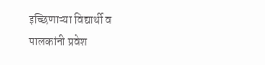इच्छिणाऱ्या विद्यार्थी व पालकांनी प्रवेश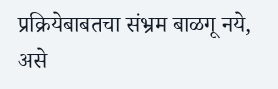प्रक्रियेबाबतचा संभ्रम बाळगू नये, असे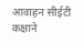आवाहन सीईटी कक्षाने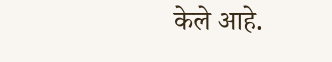केले आहे.